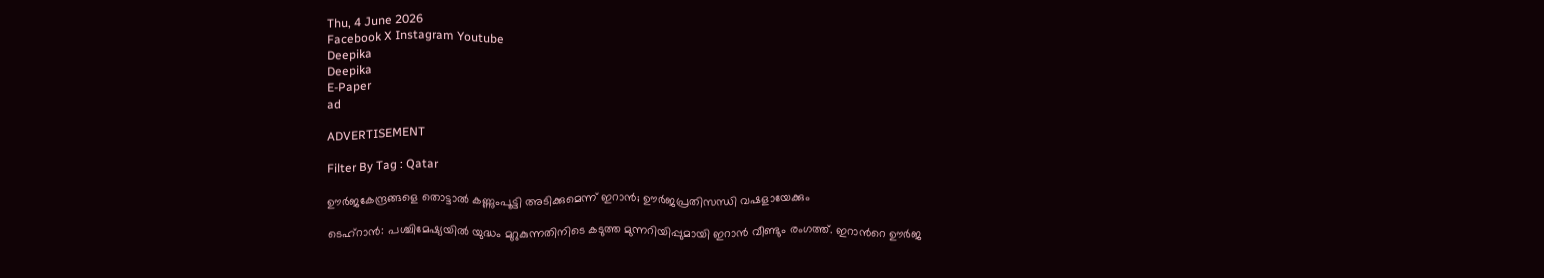Thu, 4 June 2026
Facebook X Instagram Youtube
Deepika
Deepika
E-Paper
ad

ADVERTISEMENT

Filter By Tag : Qatar

ഊർജകേന്ദ്രങ്ങളെ തൊട്ടാൽ കണ്ണുംപൂട്ടി അടിക്കുമെന്ന് ഇറാൻ; ഊർജപ്രതിസന്ധി വഷളായേക്കും

ടെഹ്റാൻ: പശ്ചിമേഷ്യയിൽ യുദ്ധം മുറുകുന്നതിനിടെ കടുത്ത മുന്നറിയിപ്പുമായി ഇറാൻ വീണ്ടും രംഗത്ത്. ഇറാന്‍റെ ഊർജ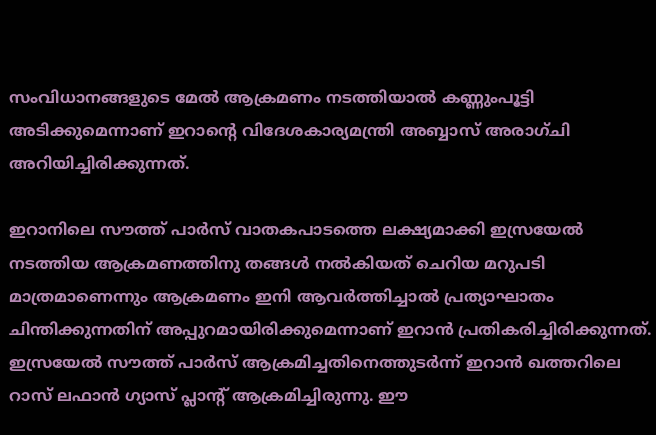സംവിധാനങ്ങളുടെ മേൽ ആക്രമണം നടത്തിയാൽ കണ്ണുംപൂട്ടി അടിക്കുമെന്നാണ് ഇറാന്‍റെ വിദേശകാര്യമന്ത്രി അബ്ബാസ് അരാഗ്ചി അറിയിച്ചിരിക്കുന്നത്.

ഇറാനിലെ സൗത്ത് പാർസ് വാതകപാടത്തെ ലക്ഷ്യമാക്കി ഇസ്രയേൽ നടത്തിയ ആക്രമണത്തിനു തങ്ങൾ നൽകിയത് ചെറിയ മറുപടി മാത്രമാണെന്നും ആക്രമണം ഇനി ആവർത്തിച്ചാൽ പ്രത്യാഘാതം ചിന്തിക്കുന്നതിന് അപ്പുറമായിരിക്കുമെന്നാണ് ഇറാൻ പ്രതികരിച്ചിരിക്കുന്നത്. ഇസ്രയേൽ സൗത്ത് പാർസ് ആക്രമിച്ചതിനെത്തുടർന്ന് ഇറാൻ ഖത്തറിലെ റാസ് ലഫാൻ ഗ്യാസ് പ്ലാന്‍റ് ആക്രമിച്ചിരുന്നു. ഈ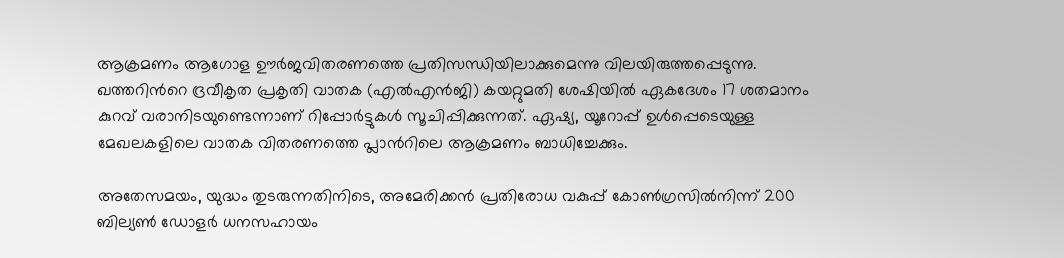ആക്രമണം ആഗോള ഊർജവിതരണത്തെ പ്രതിസന്ധിയിലാക്കുമെന്നു വിലയിരുത്തപ്പെടുന്നു. ഖത്തറിന്‍റെ ദ്രവീകൃത പ്രകൃതി വാതക (എൽഎൻജി) കയറ്റുമതി ശേഷിയിൽ ഏകദേശം 17 ശതമാനം കുറവ് വരാനിടയുണ്ടെന്നാണ് റിപ്പോർട്ടുകൾ സൂചിപ്പിക്കുന്നത്. ഏഷ്യ, യൂറോപ്പ് ഉൾപ്പെടെയുള്ള മേഖലകളിലെ വാതക വിതരണത്തെ പ്ലാന്‍റിലെ ആക്രമണം ബാധിച്ചേക്കും.

അതേസമയം, യുദ്ധം തുടരുന്നതിനിടെ, അമേരിക്കൻ പ്രതിരോധ വകുപ്പ് കോൺഗ്രസിൽനിന്ന് 200 ബില്യൺ ഡോളർ ധനസഹായം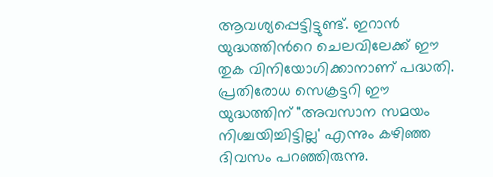ആവശ്യപ്പെട്ടിട്ടുണ്ട്. ഇറാൻ യുദ്ധത്തിന്‍റെ ചെലവിലേക്ക് ഈ തുക വിനിയോഗിക്കാനാണ് പദ്ധതി. പ്രതിരോധ സെക്രട്ടറി ഈ യുദ്ധത്തിന് "അവസാന സമയം നിശ്ചയിച്ചിട്ടില്ല' എന്നും കഴിഞ്ഞ ദിവസം പറഞ്ഞിരുന്നു.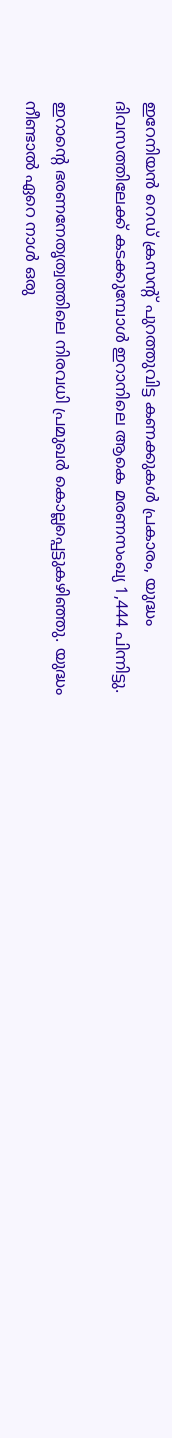ഇറേനിയൻ റെഡ് ക്രസന്‍റ് പുറത്തുവിട്ട കണക്കുകൾ പ്രകാരം, യുദ്ധം ദിവസത്തിലേക്ക് കടക്കുമ്പോൾ ഇറാനിലെ ആകെ മരണസംഖ്യ 1,444 പിന്നിട്ടു.

ഇറാന്‍റെ ഭരണനേതൃത്വത്തിലെ നിരവധി പ്രമുഖർ കൊല്ലപ്പെട്ടുകഴിഞ്ഞു. യുദ്ധം നീണ്ടാൽ ഏറെ നാൾ ഒരു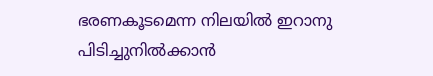ഭരണകൂടമെന്ന നിലയിൽ ഇറാനു പിടിച്ചുനിൽക്കാൻ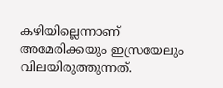കഴിയില്ലെന്നാണ് അമേരിക്കയും ഇസ്രയേലും വിലയിരുത്തുന്നത്.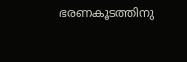ഭരണകൂടത്തിനു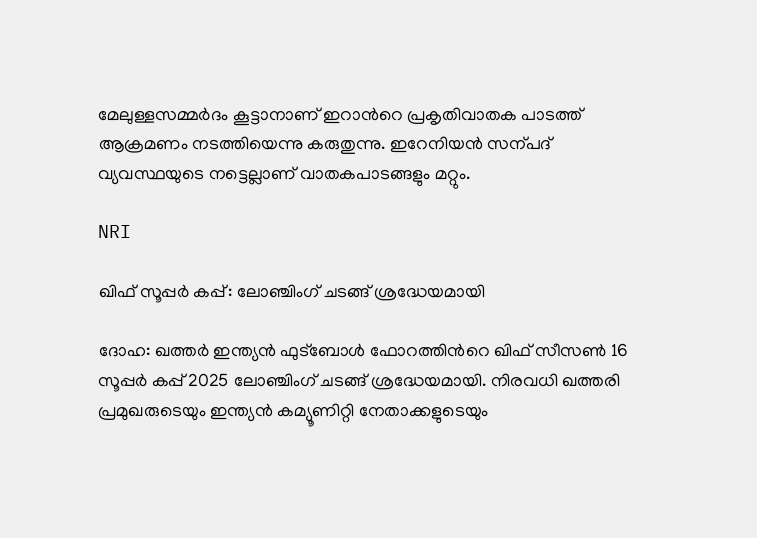മേലുള്ളസമ്മർദം കൂട്ടാനാണ് ഇറാന്‍റെ പ്രകൃതിവാതക പാടത്ത് ആക്രമണം നടത്തിയെന്നു കരുതുന്നു. ഇറേനിയൻ സന്പദ് വ്യവസ്ഥയുടെ നട്ടെല്ലാണ് വാതകപാടങ്ങളും മറ്റും.

NRI

ഖിഫ് സൂപ്പര്‍ കപ്പ്: ലോഞ്ചിംഗ് ചടങ്ങ് ശ്രദ്ധേയമായി

ദോഹ: ഖത്തര്‍ ഇന്ത്യന്‍ ഫുട്‌ബോള്‍ ഫോറത്തിന്‍റെ ഖിഫ് സീസണ്‍ 16 സൂപ്പര്‍ കപ്പ് 2025 ലോഞ്ചിംഗ് ചടങ്ങ് ശ്രദ്ധേയമായി. നിരവധി ഖത്തരി പ്രമുഖരുടെയും ഇന്ത്യന്‍ കമ്യൂണിറ്റി നേതാക്കളുടെയും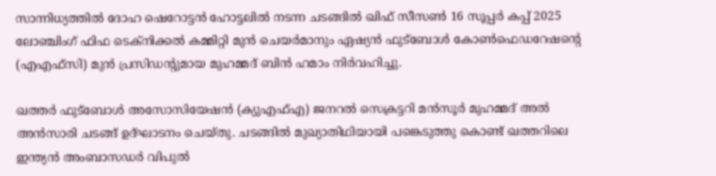സാന്നിധ്യത്തില്‍ ദോഹ ഷെറോട്ടന്‍ ഹോട്ടലില്‍ നടന്ന ചടങ്ങില്‍ ഖിഫ് സീസണ്‍ 16 സൂപ്പര്‍ കപ്പ് 2025 ലോഞ്ചിംഗ് ഫിഫ ടെക്‌നിക്കല്‍ കമ്മിറ്റി മുന്‍ ചെയര്‍മാനും ഏഷ്യന്‍ ഫുട്‌ബോള്‍ കോണ്‍ഫെഡറേഷന്‍റെ (എഎഫ്സി) മുന്‍ പ്രസിഡന്‍റുമായ മുഹമ്മദ് ബിന്‍ ഹമാം നിര്‍വഹിച്ചു.

ഖത്തര്‍ ഫുട്‌ബോള്‍ അസോസിയേഷന്‍ (ക്യുഎഫ്എ) ജനറല്‍ സെക്രട്ടറി മന്‍സൂര്‍ മുഹമ്മദ് അല്‍ അന്‍സാരി ചടങ്ങ് ഉദ്ഘാടനം ചെയ്തു. ചടങ്ങില്‍ മുഖ്യാതിഥിയായി പങ്കെടുത്തു കൊണ്ട് ഖത്തറിലെ ഇന്ത്യന്‍ അംബാസഡര്‍ വിപുല്‍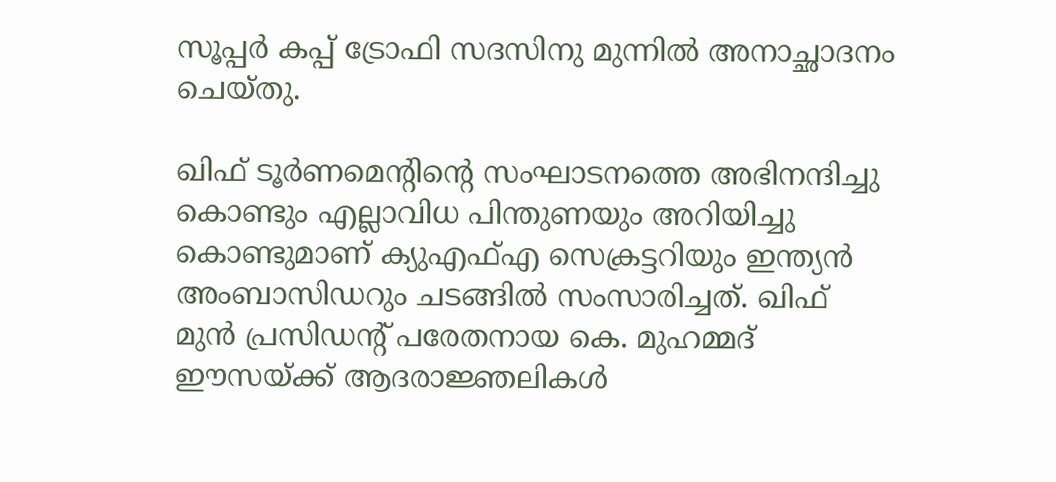സൂപ്പര്‍ കപ്പ് ട്രോഫി സദസിനു മുന്നില്‍ അനാച്ഛാദനം ചെയ്തു.

ഖിഫ് ടൂര്‍ണമെന്‍റിന്‍റെ സംഘാടനത്തെ അഭിനന്ദിച്ചു കൊണ്ടും എല്ലാവിധ പിന്തുണയും അറിയിച്ചു കൊണ്ടുമാണ് ക്യുഎഫ്എ സെക്രട്ടറിയും ഇന്ത്യന്‍ അംബാസിഡറും ചടങ്ങില്‍ സംസാരിച്ചത്. ഖിഫ് മുന്‍ പ്രസിഡന്‍റ് പരേതനായ കെ. മുഹമ്മദ് ഈസയ്ക്ക് ആദരാജ്ഞലികള്‍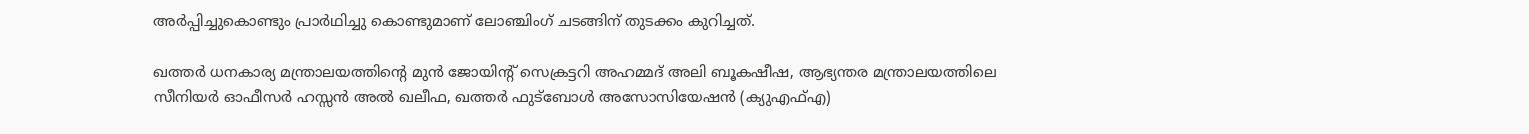അര്‍പ്പിച്ചുകൊണ്ടും പ്രാര്‍ഥിച്ചു കൊണ്ടുമാണ് ലോഞ്ചിംഗ് ചടങ്ങിന് തുടക്കം കുറിച്ചത്.

ഖത്തര്‍ ധനകാര്യ മന്ത്രാലയത്തിന്‍റെ മുന്‍ ജോയിന്‍റ് സെക്രട്ടറി അഹമ്മദ് അലി ബൂകഷീഷ, ആഭ്യന്തര മന്ത്രാലയത്തിലെ സീനിയര്‍ ഓഫീസര്‍ ഹസ്സന്‍ അല്‍ ഖലീഫ, ഖത്തര്‍ ഫുട്‌ബോള്‍ അസോസിയേഷന്‍ (ക്യുഎഫ്എ)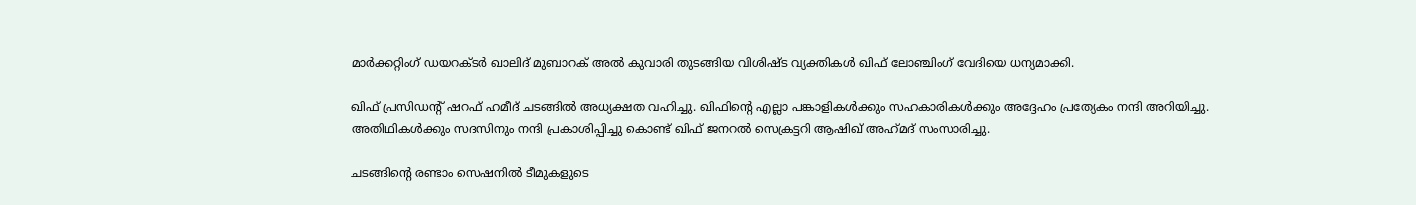മാര്‍ക്കറ്റിംഗ് ഡയറക്ടര്‍ ഖാലിദ് മുബാറക് അല്‍ കുവാരി തുടങ്ങിയ വിശിഷ്ട വ്യക്തികള്‍ ഖിഫ് ലോഞ്ചിംഗ് വേദിയെ ധന്യമാക്കി.

ഖിഫ് പ്രസിഡന്‍റ് ഷറഫ് ഹമീദ് ചടങ്ങില്‍ അധ്യക്ഷത വഹിച്ചു. ഖിഫിന്‍റെ എല്ലാ പങ്കാളികള്‍ക്കും സഹകാരികള്‍ക്കും അദ്ദേഹം പ്രത്യേകം നന്ദി അറിയിച്ചു. അതിഥികള്‍ക്കും സദസിനും നന്ദി പ്രകാശിപ്പിച്ചു കൊണ്ട് ഖിഫ് ജനറല്‍ സെക്രട്ടറി ആഷിഖ് അഹ്‌മദ് സംസാരിച്ചു.

ചടങ്ങിന്‍റെ രണ്ടാം സെഷനില്‍ ടീമുകളുടെ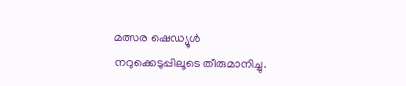മത്സര ഷെഡ്യൂള്‍ നറുക്കെടുപ്പിലൂടെ തീരുമാനിച്ചു.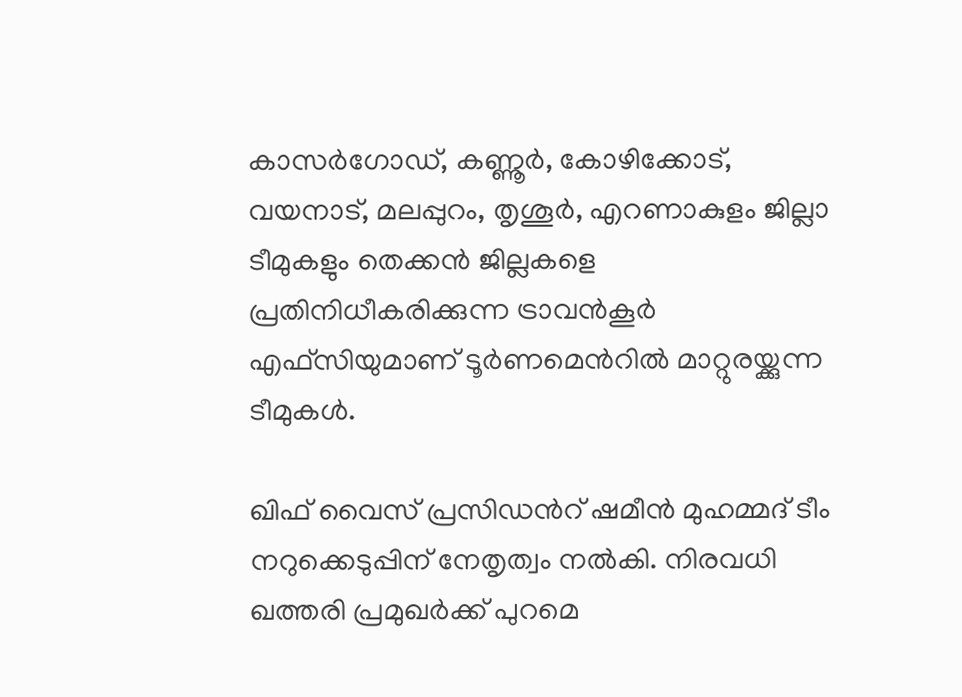കാസര്‍ഗോഡ്, കണ്ണൂര്‍, കോഴിക്കോട്, വയനാട്, മലപ്പുറം, തൃശൂര്‍, എറണാകുളം ജില്ലാ ടീമുകളും തെക്കന്‍ ജില്ലകളെ പ്രതിനിധീകരിക്കുന്ന ട്രാവന്‍കൂര്‍ എഫ്സിയുമാണ് ടൂര്‍ണമെന്‍റില്‍ മാറ്റുരയ്ക്കുന്ന ടീമുകള്‍.

ഖിഫ് വൈസ് പ്രസിഡന്‍റ് ഷമീന്‍ മുഹമ്മദ് ടീം നറുക്കെടുപ്പിന് നേതൃത്വം നല്‍കി. നിരവധി ഖത്തരി പ്രമുഖര്‍ക്ക് പുറമെ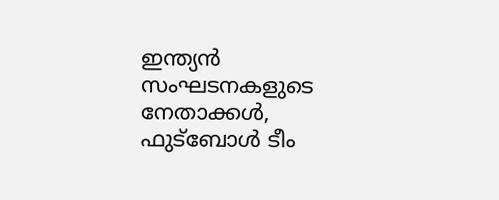ഇന്ത്യന്‍ സംഘടനകളുടെ നേതാക്കള്‍, ഫുട്‌ബോള്‍ ടീം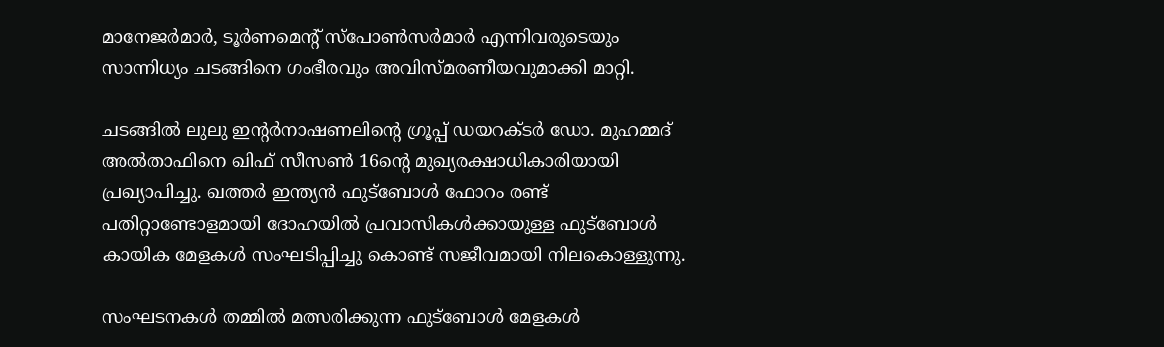മാനേജര്‍മാര്‍, ടൂര്‍ണമെന്‍റ് സ്‌പോണ്‍സര്‍മാര്‍ എന്നിവരുടെയും സാന്നിധ്യം ചടങ്ങിനെ ഗംഭീരവും അവിസ്മരണീയവുമാക്കി മാറ്റി.

ചടങ്ങില്‍ ലുലു ഇന്‍റര്‍നാഷണലിന്‍റെ ഗ്രൂപ്പ് ഡയറക്ടര്‍ ഡോ. മുഹമ്മദ് അല്‍താഫിനെ ഖിഫ് സീസണ്‍ 16ന്‍റെ മുഖ്യരക്ഷാധികാരിയായി പ്രഖ്യാപിച്ചു. ഖത്തര്‍ ഇന്ത്യന്‍ ഫുട്‌ബോള്‍ ഫോറം രണ്ട് പതിറ്റാണ്ടോളമായി ദോഹയില്‍ പ്രവാസികള്‍ക്കായുള്ള ഫുട്‌ബോള്‍ കായിക മേളകള്‍ സംഘടിപ്പിച്ചു കൊണ്ട് സജീവമായി നിലകൊള്ളുന്നു.

സംഘടനകള്‍ തമ്മില്‍ മത്സരിക്കുന്ന ഫുട്‌ബോള്‍ മേളകള്‍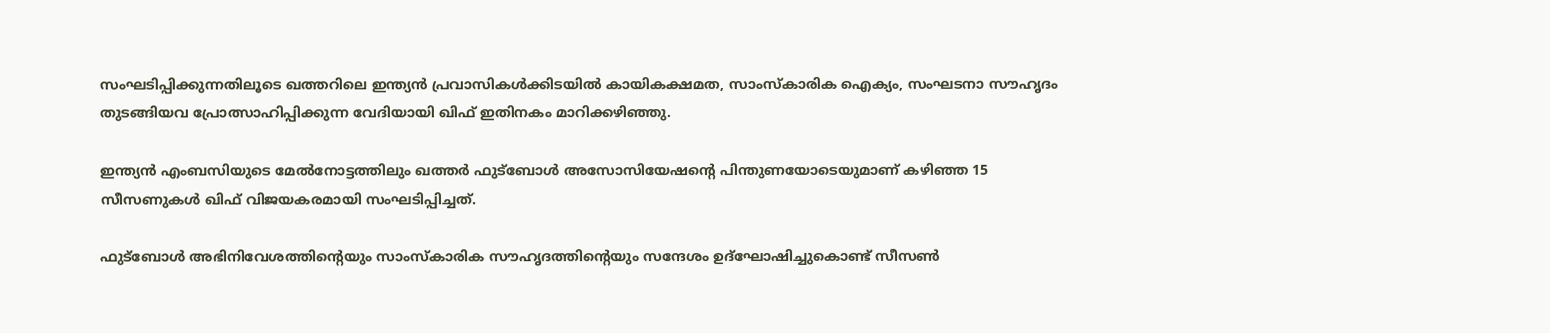സംഘടിപ്പിക്കുന്നതിലൂടെ ഖത്തറിലെ ഇന്ത്യന്‍ പ്രവാസികള്‍ക്കിടയില്‍ കായികക്ഷമത, സാംസ്‌കാരിക ഐക്യം, സംഘടനാ സൗഹൃദം തുടങ്ങിയവ പ്രോത്സാഹിപ്പിക്കുന്ന വേദിയായി ഖിഫ് ഇതിനകം മാറിക്കഴിഞ്ഞു.

ഇന്ത്യന്‍ എംബസിയുടെ മേൽനോട്ടത്തിലും ഖത്തര്‍ ഫുട്‌ബോള്‍ അസോസിയേഷന്‍റെ പിന്തുണയോടെയുമാണ് കഴിഞ്ഞ 15 സീസണുകള്‍ ഖിഫ് വിജയകരമായി സംഘടിപ്പിച്ചത്.

ഫുട്‌ബോള്‍ അഭിനിവേശത്തിന്‍റെയും സാംസ്‌കാരിക സൗഹൃദത്തിന്‍റെയും സന്ദേശം ഉദ്‌ഘോഷിച്ചുകൊണ്ട് സീസണ്‍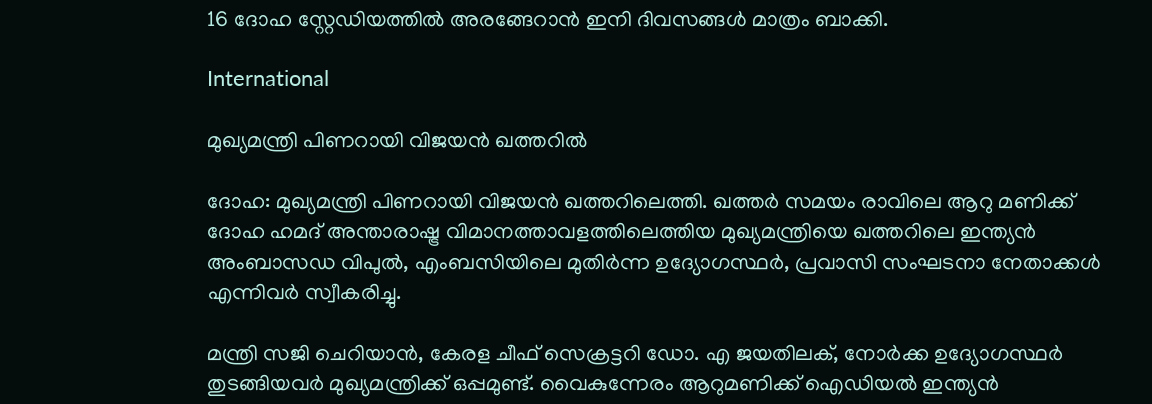16 ദോഹ സ്റ്റേഡിയത്തില്‍ അരങ്ങേറാന്‍ ഇനി ദിവസങ്ങള്‍ മാത്രം ബാക്കി.

International

മുഖ്യമന്ത്രി പിണറായി വിജയൻ ഖത്തറിൽ

ദോഹ: മുഖ്യമന്ത്രി പിണറായി വിജയൻ ഖത്തറിലെത്തി. ഖത്തർ സമയം രാവിലെ ആറു മണിക്ക് ദോഹ ഹമദ് അന്താരാഷ്ട്ര വിമാനത്താവളത്തിലെത്തിയ മുഖ്യമന്ത്രിയെ ഖത്തറിലെ ഇന്ത്യൻ അംബാസഡ വിപുൽ, എംബസിയിലെ മുതിർന്ന ഉദ്യോഗസ്ഥർ, പ്രവാസി സംഘടനാ നേതാക്കൾ എന്നിവർ സ്വീകരിച്ചു.

മന്ത്രി സജി ചെറിയാൻ, കേരള ചീഫ് സെക്രട്ടറി ഡോ. എ ജയതിലക്, നോർക്ക ഉദ്യോഗസ്ഥർ തുടങ്ങിയവർ മുഖ്യമന്ത്രിക്ക് ഒപ്പമുണ്ട്. വൈകുന്നേരം ആറുമണിക്ക് ഐഡിയൽ ഇന്ത്യൻ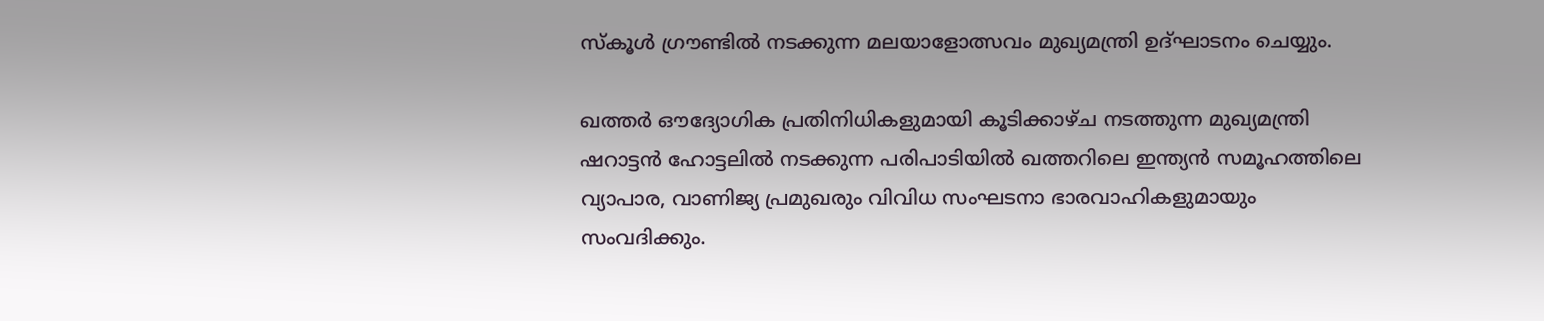സ്കൂൾ ഗ്രൗണ്ടിൽ നടക്കുന്ന മലയാളോത്സവം മുഖ്യമന്ത്രി ഉദ്ഘാടനം ചെയ്യും.

ഖത്തർ ഔദ്യോഗിക പ്രതിനിധികളുമായി കൂടിക്കാഴ്ച നടത്തുന്ന മുഖ്യമന്ത്രി ഷറാട്ടന്‍ ഹോട്ടലിൽ നടക്കുന്ന പരിപാടിയിൽ ഖത്തറിലെ ഇന്ത്യൻ സമൂഹത്തിലെ വ്യാപാര, വാണിജ്യ പ്രമുഖരും വിവിധ സംഘടനാ ഭാരവാഹികളുമായും സംവദിക്കും.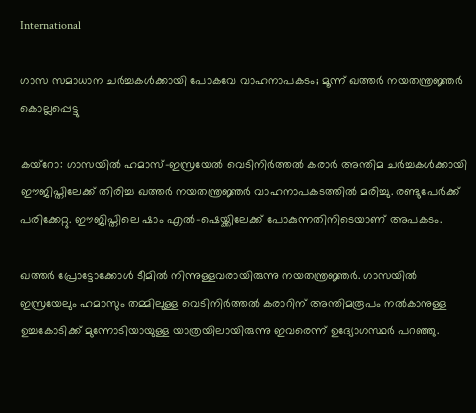International

ഗാസ സമാധാന ചർച്ചകൾക്കായി പോകവേ വാഹനാപകടം; മൂന്ന് ഖത്തർ നയതന്ത്രജ്ഞർ കൊല്ലപ്പെട്ടു

കയ്റോ: ഗാസയില്‍ ഹമാസ്-ഇസ്രയേൽ വെടിനിർത്തൽ കരാർ അന്തിമ ചർച്ചകൾക്കായി ഈജിപ്തിലേക്ക് തിരിച്ച ഖത്തർ നയതന്ത്രജ്ഞർ വാഹനാപകടത്തിൽ മരിച്ചു. രണ്ടുപേർക്ക് പരിക്കേറ്റു. ഈജിപ്തിലെ ഷാം എൽ-ഷെയ്ക്കിലേക്ക് പോകുന്നതിനിടെയാണ് അപകടം.

ഖത്തർ പ്രോട്ടോക്കോൾ ടീമിൽ നിന്നുള്ളവരായിരുന്നു നയതന്ത്രജ്ഞർ. ഗാസയിൽ ഇസ്രയേലും ഹമാസും തമ്മിലുള്ള വെടിനിർത്തൽ കരാറിന് അന്തിമരൂപം നൽകാനുള്ള ഉച്ചകോടിക്ക് മുന്നോടിയായുള്ള യാത്രയിലായിരുന്നു ഇവരെന്ന് ഉദ്യോഗസ്ഥർ പറഞ്ഞു.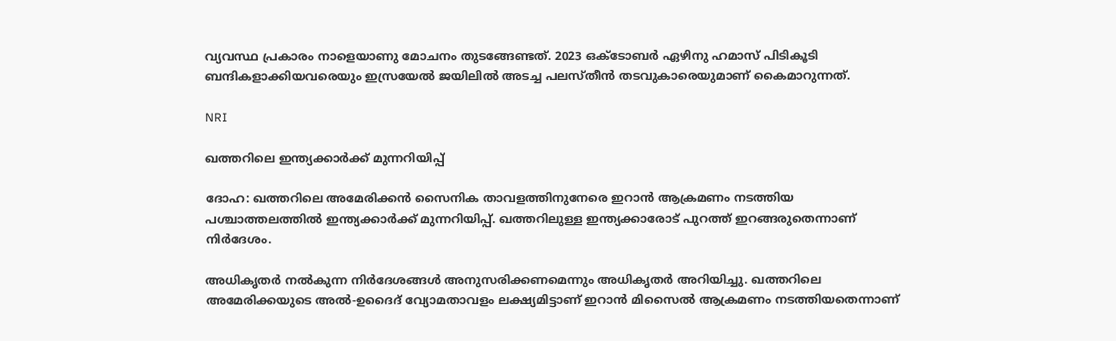വ്യവസ്ഥ പ്രകാരം നാളെയാണു മോചനം തുടങ്ങേണ്ടത്. 2023 ഒക്ടോബർ ഏഴിനു ഹമാസ് പിടികൂടി ബന്ദികളാക്കിയവരെയും ഇസ്രയേൽ ജയിലിൽ അടച്ച പലസ്തീൻ തടവുകാരെയുമാണ് കൈമാറുന്നത്.

NRI

ഖത്തറിലെ ഇന്ത്യക്കാർക്ക് മുന്നറിയിപ്പ്

ദോഹ: ഖത്തറിലെ അമേരിക്കൻ സൈനിക താവളത്തിനുനേരെ ഇറാൻ ആക്രമണം നടത്തിയ പശ്ചാത്തലത്തിൽ ഇന്ത്യക്കാർക്ക് മുന്നറിയിപ്പ്. ഖത്തറിലുള്ള ഇന്ത്യക്കാരോട് പുറത്ത് ഇറങ്ങരുതെന്നാണ് നിർദേശം.

അധികൃതർ നൽകുന്ന നിർദേശങ്ങൾ അനുസരിക്കണമെന്നും അധികൃതർ അറിയിച്ചു. ഖത്തറിലെ അമേരിക്കയുടെ അല്‍-ഉദൈദ് വ്യോമതാവളം ലക്ഷ്യമിട്ടാണ് ഇറാന്‍ മിസൈല്‍ ആക്രമണം നടത്തിയതെന്നാണ്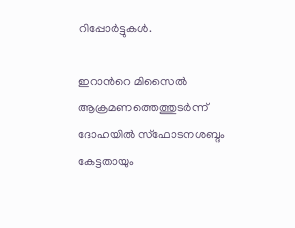റിപ്പോർട്ടുകൾ.

ഇറാന്‍റെ മിസൈല്‍ ആക്രമണത്തെത്തുടര്‍ന്ന് ദോഹയില്‍ സ്‌ഫോടനശബ്ദം കേട്ടതായും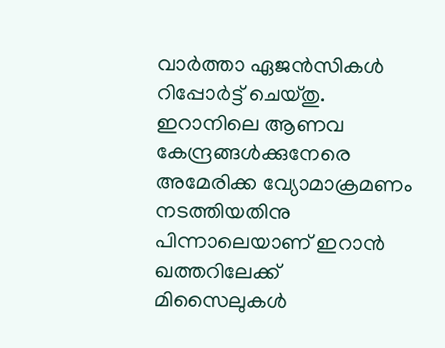വാര്‍ത്താ ഏജന്‍സികള്‍ റിപ്പോര്‍ട്ട് ചെയ്തു. ഇറാനിലെ ആണവ കേന്ദ്രങ്ങൾക്കുനേരെ അമേരിക്ക വ്യോമാക്രമണം നടത്തിയതിനു പിന്നാലെയാണ് ഇറാൻ ഖത്തറിലേക്ക് മിസൈലുകൾ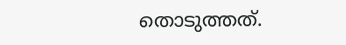തൊടുത്തത്.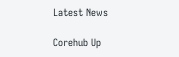Latest News

Corehub Up